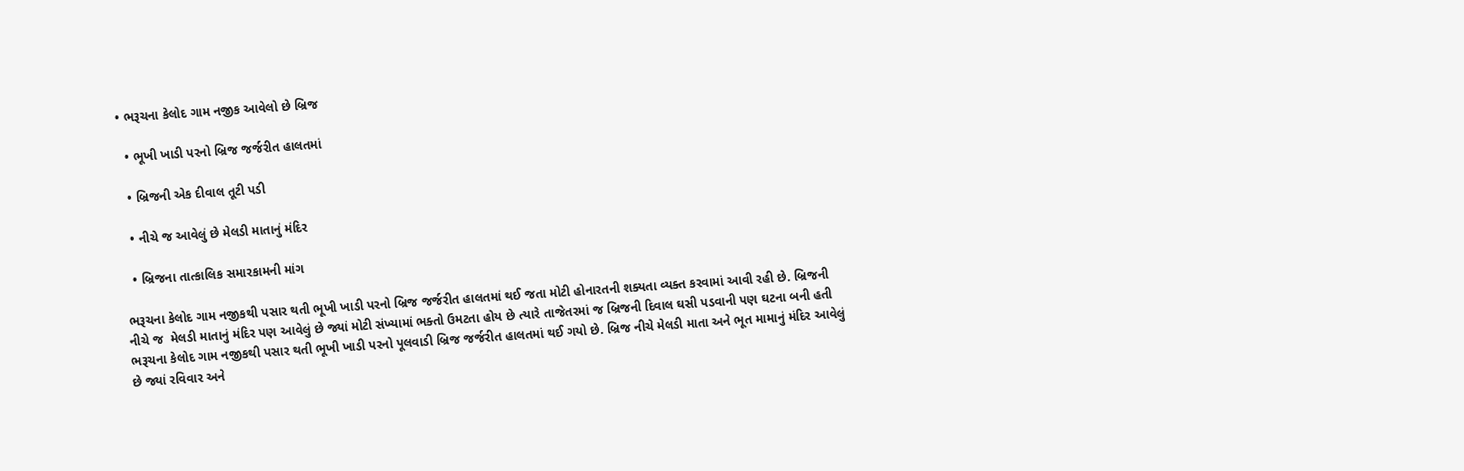• ભરૂચના કેલોદ ગામ નજીક આવેલો છે બ્રિજ

  • ભૂખી ખાડી પરનો બ્રિજ જર્જરીત હાલતમાં

  • બ્રિજની એક દીવાલ તૂટી પડી

  • નીચે જ આવેલું છે મેલડી માતાનું મંદિર

  • બ્રિજના તાત્કાલિક સમારકામની માંગ

ભરૂચના કેલોદ ગામ નજીકથી પસાર થતી ભૂખી ખાડી પરનો બ્રિજ જર્જરીત હાલતમાં થઈ જતા મોટી હોનારતની શક્યતા વ્યક્ત કરવામાં આવી રહી છે. બ્રિજની નીચે જ  મેલડી માતાનું મંદિર પણ આવેલું છે જ્યાં મોટી સંખ્યામાં ભક્તો ઉમટતા હોય છે ત્યારે તાજેતરમાં જ બ્રિજની દિવાલ ઘસી પડવાની પણ ઘટના બની હતી
ભરૂચના કેલોદ ગામ નજીકથી પસાર થતી ભૂખી ખાડી પરનો પૂલવાડી બ્રિજ જર્જરીત હાલતમાં થઈ ગયો છે. બ્રિજ નીચે મેલડી માતા અને ભૂત મામાનું મંદિર આવેલું છે જ્યાં રવિવાર અને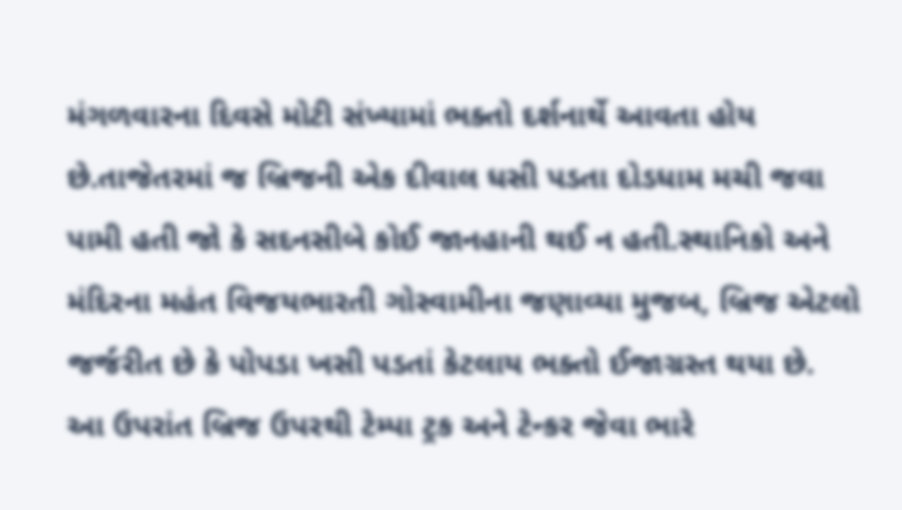મંગળવારના દિવસે મોટી સંખ્યામાં ભક્તો દર્શનાર્થે આવતા હોય છે.તાજેતરમાં જ બ્રિજની એક દીવાલ ધસી પડતા દોડધામ મચી જવા પામી હતી જો કે સદનસીબે કોઈ જાનહાની થઈ ન હતી.સ્થાનિકો અને મંદિરના મહંત વિજયભારતી ગોસ્વામીના જણાવ્યા મુજબ, બ્રિજ એટલો જર્જરીત છે કે પોપડા ખસી પડતાં કેટલાય ભક્તો ઈજાગ્રસ્ત થયા છે.
આ ઉપરાંત બ્રિજ ઉપરથી ટેમ્પા ટ્રક અને ટેન્કર જેવા ભારે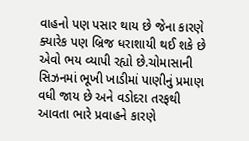વાહનો પણ પસાર થાય છે જેના કારણે ક્યારેક પણ બ્રિજ ધરાશાયી થઈ શકે છે એવો ભય વ્યાપી રહ્યો છે.ચોમાસાની સિઝનમાં ભૂખી ખાડીમાં પાણીનું પ્રમાણ વધી જાય છે અને વડોદરા તરફથી આવતા ભારે પ્રવાહને કારણે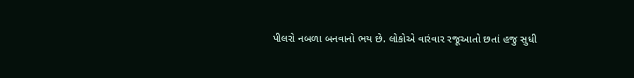પીલરો નબળા બનવાનો ભય છે. લોકોએ વારંવાર રજૂઆતો છતાં હજુ સુધી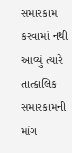સમારકામ કરવામાં નથી આવ્યું ત્યારે તાત્કાલિક સમારકામની માંગ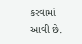કરવામાં આવી છે.